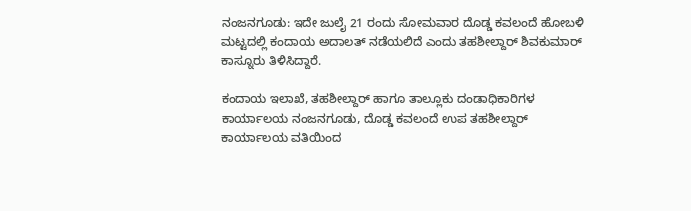ನಂಜನಗೂಡು: ಇದೇ ಜುಲೈ 21 ರಂದು ಸೋಮವಾರ ದೊಡ್ಡ ಕವಲಂದೆ ಹೋಬಳಿ ಮಟ್ಟದಲ್ಲಿ ಕಂದಾಯ ಅದಾಲತ್ ನಡೆಯಲಿದೆ ಎಂದು ತಹಶೀಲ್ದಾರ್ ಶಿವಕುಮಾರ್ ಕಾಸ್ನೂರು ತಿಳಿಸಿದ್ದಾರೆ.

ಕಂದಾಯ ಇಲಾಖೆ, ತಹಶೀಲ್ದಾರ್ ಹಾಗೂ ತಾಲ್ಲೂಕು ದಂಡಾಧಿಕಾರಿಗಳ ಕಾರ್ಯಾಲಯ ನಂಜನಗೂಡು, ದೊಡ್ಡ ಕವಲಂದೆ ಉಪ ತಹಶೀಲ್ದಾರ್ ಕಾರ್ಯಾಲಯ ವತಿಯಿಂದ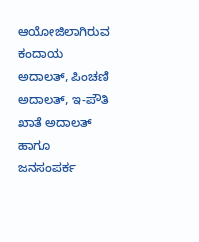ಆಯೋಜಿಲಾಗಿರುವ ಕಂದಾಯ ಅದಾಲತ್, ಪಿಂಚಣಿ ಅದಾಲತ್, ಇ-ಪೌತಿ ಖಾತೆ ಅದಾಲತ್ ಹಾಗೂ ಜನಸಂಪರ್ಕ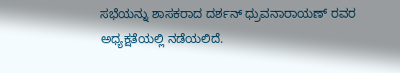ಸಭೆಯನ್ನು ಶಾಸಕರಾದ ದರ್ಶನ್ ಧ್ರುವನಾರಾಯಣ್ ರವರ ಅಧ್ಯಕ್ಷತೆಯಲ್ಲಿ ನಡೆಯಲಿದೆ.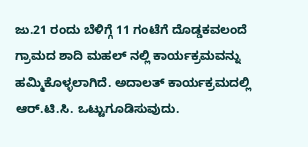ಜು.21 ರಂದು ಬೆಳಿಗ್ಗೆ 11 ಗಂಟೆಗೆ ದೊಡ್ಡಕವಲಂದೆ ಗ್ರಾಮದ ಶಾದಿ ಮಹಲ್ ನಲ್ಲಿ ಕಾರ್ಯಕ್ರಮವನ್ನು ಹಮ್ಮಿಕೊಳ್ಳಲಾಗಿದೆ. ಅದಾಲತ್ ಕಾರ್ಯಕ್ರಮದಲ್ಲಿ ಆರ್.ಟಿ.ಸಿ. ಒಟ್ಟುಗೂಡಿಸುವುದು.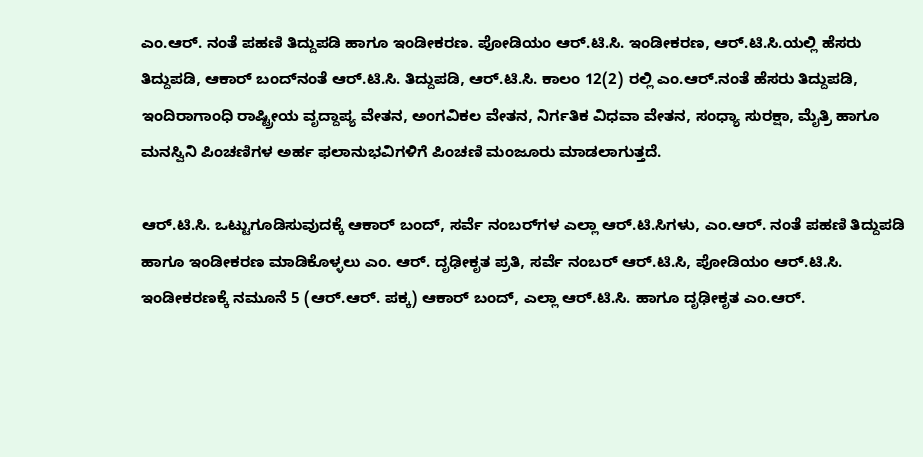ಎಂ.ಆರ್. ನಂತೆ ಪಹಣಿ ತಿದ್ದುಪಡಿ ಹಾಗೂ ಇಂಡೀಕರಣ. ಪೋಡಿಯಂ ಆರ್.ಟಿ.ಸಿ. ಇಂಡೀಕರಣ, ಆರ್.ಟಿ.ಸಿ.ಯಲ್ಲಿ ಹೆಸರು ತಿದ್ದುಪಡಿ, ಆಕಾರ್ ಬಂದ್‌ನಂತೆ ಆರ್.ಟಿ.ಸಿ. ತಿದ್ದುಪಡಿ, ಆರ್.ಟಿ.ಸಿ. ಕಾಲಂ 12(2) ರಲ್ಲಿ ಎಂ.ಆರ್.ನಂತೆ ಹೆಸರು ತಿದ್ದುಪಡಿ, ಇಂದಿರಾಗಾಂಧಿ ರಾಷ್ಟ್ರೀಯ ವೃದ್ದಾಪ್ಯ ವೇತನ, ಅಂಗವಿಕಲ ವೇತನ, ನಿರ್ಗತಿಕ ವಿಧವಾ ವೇತನ, ಸಂಧ್ಯಾ ಸುರಕ್ಷಾ, ಮೈತ್ರಿ ಹಾಗೂ ಮನಸ್ವಿನಿ ಪಿಂಚಣಿಗಳ ಅರ್ಹ ಫಲಾನುಭವಿಗಳಿಗೆ ಪಿಂಚಣಿ ಮಂಜೂರು ಮಾಡಲಾಗುತ್ತದೆ.

ಆರ್.ಟಿ.ಸಿ. ಒಟ್ಟುಗೂಡಿಸುವುದಕ್ಕೆ ಆಕಾರ್ ಬಂದ್, ಸರ್ವೆ ನಂಬರ್‌ಗಳ ಎಲ್ಲಾ ಆರ್.ಟಿ.ಸಿಗಳು, ಎಂ.ಆರ್. ನಂತೆ ಪಹಣಿ ತಿದ್ದುಪಡಿ ಹಾಗೂ ಇಂಡೀಕರಣ ಮಾಡಿಕೊಳ್ಳಲು ಎಂ. ಆರ್. ದೃಢೀಕೃತ ಪ್ರತಿ, ಸರ್ವೆ ನಂಬರ್ ಆರ್.ಟಿ.ಸಿ, ಪೋಡಿಯಂ ಆರ್.ಟಿ.ಸಿ. ಇಂಡೀಕರಣಕ್ಕೆ ನಮೂನೆ 5 (ಆರ್.ಆರ್. ಪಕ್ಕ) ಆಕಾರ್ ಬಂದ್, ಎಲ್ಲಾ ಆರ್.ಟಿ.ಸಿ. ಹಾಗೂ ದೃಢೀಕೃತ ಎಂ.ಆರ್.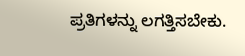ಪ್ರತಿಗಳನ್ನು ಲಗತ್ತಿಸಬೇಕು.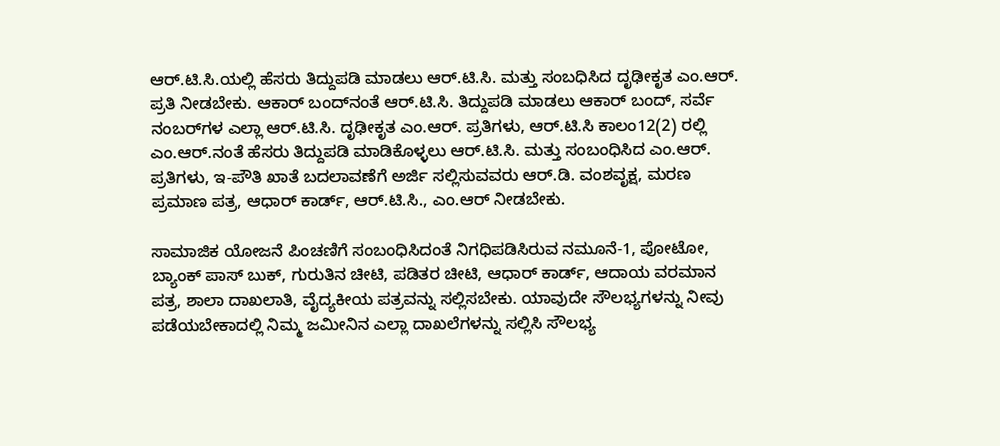ಆರ್.ಟಿ.ಸಿ.ಯಲ್ಲಿ ಹೆಸರು ತಿದ್ದುಪಡಿ ಮಾಡಲು ಆರ್.ಟಿ.ಸಿ. ಮತ್ತು ಸಂಬಧಿಸಿದ ದೃಢೀಕೃತ ಎಂ.ಆರ್. ಪ್ರತಿ ನೀಡಬೇಕು. ಆಕಾರ್ ಬಂದ್‌ನಂತೆ ಆರ್.ಟಿ.ಸಿ. ತಿದ್ದುಪಡಿ ಮಾಡಲು ಆಕಾರ್ ಬಂದ್, ಸರ್ವೆ ನಂಬರ್‌ಗಳ ಎಲ್ಲಾ ಆರ್.ಟಿ.ಸಿ. ದೃಢೀಕೃತ ಎಂ.ಆರ್. ಪ್ರತಿಗಳು, ಆರ್.ಟಿ.ಸಿ ಕಾಲಂ12(2) ರಲ್ಲಿ ಎಂ.ಆ‌ರ್.ನಂತೆ ಹೆಸರು ತಿದ್ದುಪಡಿ ಮಾಡಿಕೊಳ್ಳಲು ಆ‌ರ್.ಟಿ.ಸಿ. ಮತ್ತು ಸಂಬಂಧಿಸಿದ ಎಂ.ಆರ್. ಪ್ರತಿಗಳು, ಇ-ಪೌತಿ ಖಾತೆ ಬದಲಾವಣೆಗೆ ಅರ್ಜಿ ಸಲ್ಲಿಸುವವರು ಆರ್.ಡಿ. ವಂಶವೃಕ್ಷ, ಮರಣ ಪ್ರಮಾಣ ಪತ್ರ, ಆಧಾರ್ ಕಾರ್ಡ್, ಆರ್.ಟಿ.ಸಿ., ಎಂ.ಆ‌ರ್ ನೀಡಬೇಕು.

ಸಾಮಾಜಿಕ ಯೋಜನೆ ಪಿಂಚಣಿಗೆ ಸಂಬಂಧಿಸಿದಂತೆ ನಿಗಧಿಪಡಿಸಿರುವ ನಮೂನೆ-1, ಪೋಟೋ, ಬ್ಯಾಂಕ್ ಪಾಸ್ ಬುಕ್, ಗುರುತಿನ ಚೀಟಿ, ಪಡಿತರ ಚೀಟಿ, ಆಧಾರ್ ಕಾರ್ಡ್, ಆದಾಯ ವರಮಾನ ಪತ್ರ, ಶಾಲಾ ದಾಖಲಾತಿ, ವೈದ್ಯಕೀಯ ಪತ್ರವನ್ನು ಸಲ್ಲಿಸಬೇಕು. ಯಾವುದೇ ಸೌಲಭ್ಯಗಳನ್ನು ನೀವು ಪಡೆಯಬೇಕಾದಲ್ಲಿ ನಿಮ್ಮ ಜಮೀನಿನ ಎಲ್ಲಾ ದಾಖಲೆಗಳನ್ನು ಸಲ್ಲಿಸಿ ಸೌಲಭ್ಯ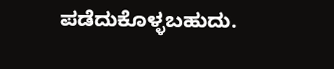ಪಡೆದುಕೊಳ್ಳಬಹುದು.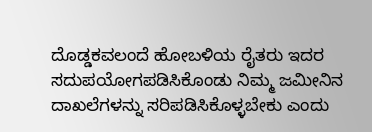ದೊಡ್ಡಕವಲಂದೆ ಹೋಬಳಿಯ ರೈತರು ಇದರ ಸದುಪಯೋಗಪಡಿಸಿಕೊಂಡು ನಿಮ್ಮ ಜಮೀನಿನ ದಾಖಲೆಗಳನ್ನು ಸರಿಪಡಿಸಿಕೊಳ್ಳಬೇಕು ಎಂದು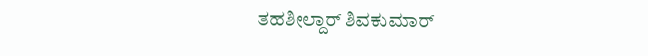ತಹಶೀಲ್ದಾರ್ ಶಿವಕುಮಾರ್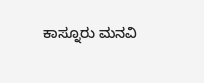ಕಾಸ್ನೂರು ಮನವಿ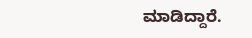ಮಾಡಿದ್ದಾರೆ.